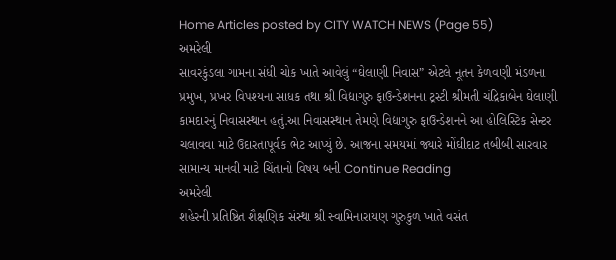Home Articles posted by CITY WATCH NEWS (Page 55)
અમરેલી
સાવરકુંડલા ગામના સંધી ચોક ખાતે આવેલું “ઘેલાણી નિવાસ” એટલે નૂતન કેળવણી મંડળના પ્રમુખ, પ્રખર વિપશ્યના સાધક તથા શ્રી વિદ્યાગુરુ ફાઉન્ડેશનના ટ્રસ્ટી શ્રીમતી ચંદ્રિકાબેન ઘેલાણી કામદારનું નિવાસસ્થાન હતું.આ નિવાસસ્થાન તેમણે વિદ્યાગુરુ ફાઉન્ડેશનને આ હોલિસ્ટિક સેન્ટર ચલાવવા માટે ઉદારતાપૂર્વક ભેટ આપ્યું છે. આજના સમયમાં જ્યારે મોંઘીદાટ તબીબી સારવાર સામાન્ય માનવી માટે ચિંતાનો વિષય બની Continue Reading
અમરેલી
શહેરની પ્રતિષ્ઠિત શૈક્ષણિક સંસ્થા શ્રી સ્વામિનારાયણ ગુરુકુળ ખાતે વસંત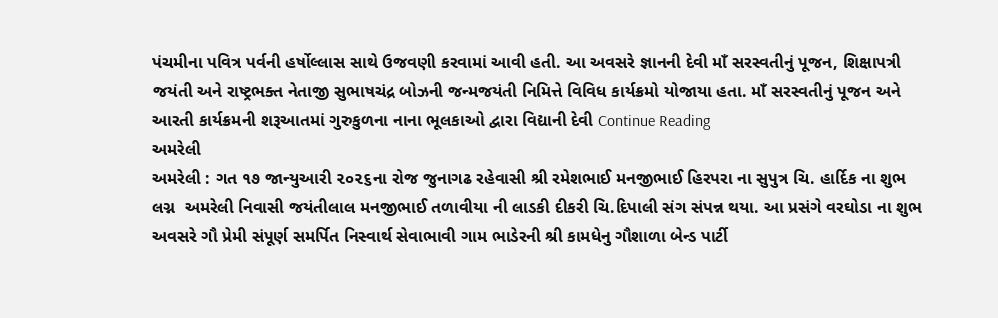પંચમીના પવિત્ર પર્વની હર્ષોલ્લાસ સાથે ઉજવણી કરવામાં આવી હતી. આ અવસરે જ્ઞાનની દેવી માઁ સરસ્વતીનું પૂજન, શિક્ષાપત્રી જયંતી અને રાષ્ટ્રભક્ત નેતાજી સુભાષચંદ્ર બોઝની જન્મજયંતી નિમિત્તે વિવિધ કાર્યક્રમો યોજાયા હતા. માઁ સરસ્વતીનું પૂજન અને આરતી કાર્યક્રમની શરૂઆતમાં ગુરુકુળના નાના ભૂલકાઓ દ્વારા વિદ્યાની દેવી Continue Reading
અમરેલી
અમરેલી : ગત ૧૭ જાન્યુઆરી ૨૦૨૬ના રોજ જુનાગઢ રહેવાસી શ્રી રમેશભાઈ મનજીભાઈ હિરપરા ના સુપુત્ર ચિ. હાર્દિક ના શુભ લગ્ન  અમરેલી નિવાસી જયંતીલાલ મનજીભાઈ તળાવીયા ની લાડકી દીકરી ચિ.દિપાલી સંગ સંપન્ન થયા. આ પ્રસંગે વરઘોડા ના શુભ અવસરે ગૌ પ્રેમી સંપૂર્ણ સમર્પિત નિસ્વાર્થ સેવાભાવી ગામ ભાડેરની શ્રી કામધેનુ ગૌશાળા બેન્ડ પાર્ટી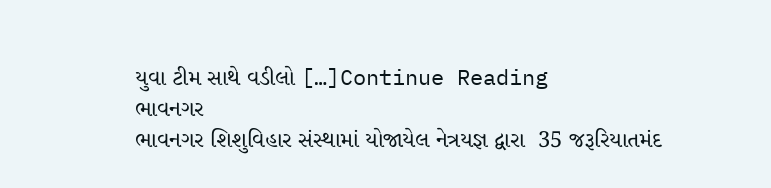યુવા ટીમ સાથે વડીલો […]Continue Reading
ભાવનગર
ભાવનગર શિશુવિહાર સંસ્થામાં યોજાયેલ નેત્રયજ્ઞ દ્વારા  35 જરૂરિયાતમંદ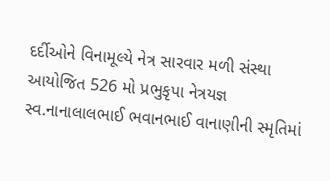દર્દીઓને વિનામૂલ્યે નેત્ર સારવાર મળી સંસ્થા આયોજિત 526 મો પ્રભુકૃપા નેત્રયજ્ઞ  સ્વ.નાનાલાલભાઈ ભવાનભાઈ વાનાણીની સ્મૃતિમાં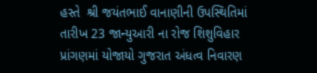હસ્તે  શ્રી જયંતભાઈ વાનાણીની ઉપસ્થિતિમાં  તારીખ 23 જાન્યુઆરી ના રોજ શિશુવિહાર પ્રાંગણમાં યોજાયો ગુજરાત અંધત્વ નિવારણ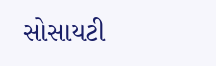સોસાયટી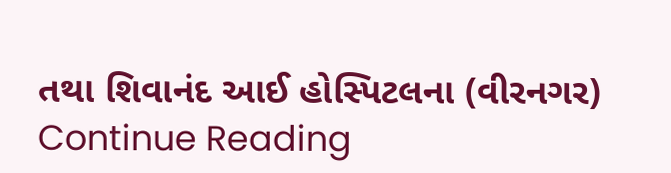તથા શિવાનંદ આઈ હોસ્પિટલના (વીરનગર) Continue Reading